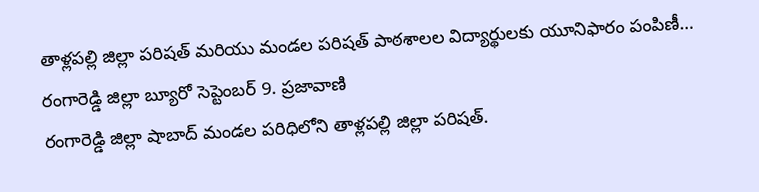తాళ్లపల్లి జిల్లా పరిషత్ మరియు మండల పరిషత్ పాఠశాలల విద్యార్థులకు యూనిఫారం పంపిణీ…
రంగారెడ్డి జిల్లా బ్యూరో సెప్టెంబర్ 9. ప్రజావాణి
రంగారెడ్డి జిల్లా షాబాద్ మండల పరిధిలోని తాళ్లపల్లి జిల్లా పరిషత్.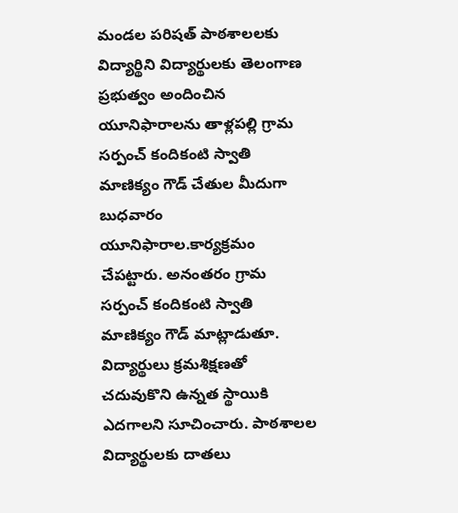మండల పరిషత్ పాఠశాలలకు విద్యార్థిని విద్యార్థులకు తెలంగాణ ప్రభుత్వం అందించిన యూనిఫారాలను తాళ్లపల్లి గ్రామ సర్పంచ్ కందికంటి స్వాతి మాణిక్యం గౌడ్ చేతుల మీదుగా బుధవారం యూనిఫారాల.కార్యక్రమం చేపట్టారు. అనంతరం గ్రామ సర్పంచ్ కందికంటి స్వాతి మాణిక్యం గౌడ్ మాట్లాడుతూ. విద్యార్థులు క్రమశిక్షణతో చదువుకొని ఉన్నత స్థాయికి ఎదగాలని సూచించారు. పాఠశాలల విద్యార్థులకు దాతలు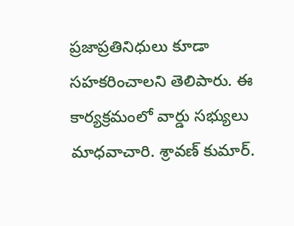ప్రజాప్రతినిధులు కూడా సహకరించాలని తెలిపారు. ఈ కార్యక్రమంలో వార్డు సభ్యులు మాధవాచారి. శ్రావణ్ కుమార్.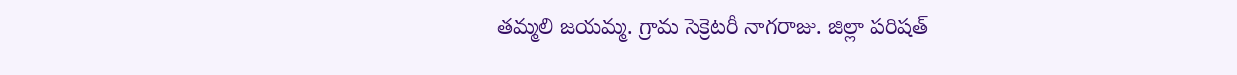తమ్మలి జయమ్మ. గ్రామ సెక్రెటరీ నాగరాజు. జిల్లా పరిషత్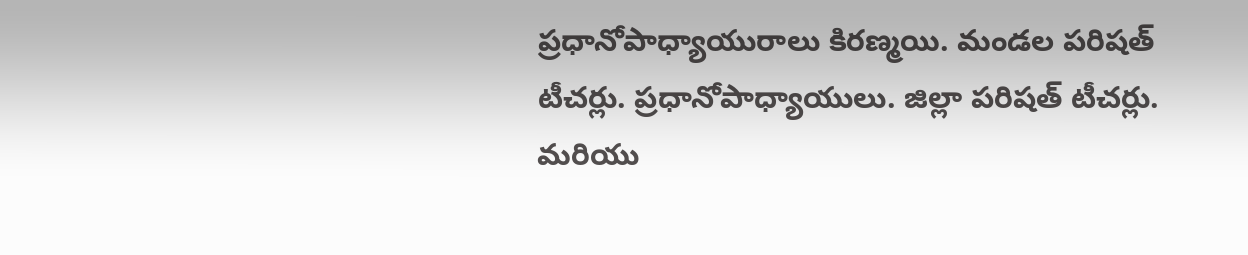ప్రధానోపాధ్యాయురాలు కిరణ్మయి. మండల పరిషత్ టీచర్లు. ప్రధానోపాధ్యాయులు. జిల్లా పరిషత్ టీచర్లు. మరియు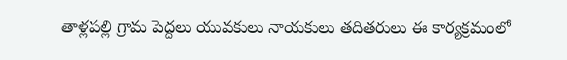తాళ్లపల్లి గ్రామ పెద్దలు యువకులు నాయకులు తదితరులు ఈ కార్యక్రమంలో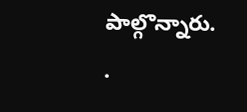పాల్గొన్నారు.
.